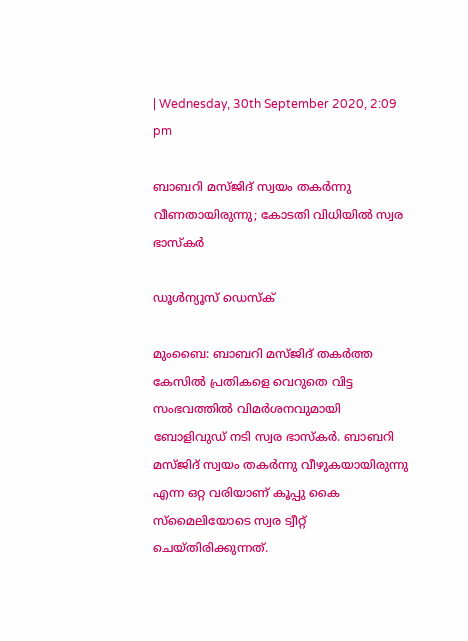| Wednesday, 30th September 2020, 2:09 pm

ബാബറി മസ്ജിദ് സ്വയം തകര്‍ന്നു വീണതായിരുന്നു; കോടതി വിധിയില്‍ സ്വര ഭാസ്‌കര്‍

ഡൂള്‍ന്യൂസ് ഡെസ്‌ക്

മുംബൈ: ബാബറി മസ്ജിദ് തകര്‍ത്ത കേസില്‍ പ്രതികളെ വെറുതെ വിട്ട സംഭവത്തില്‍ വിമര്‍ശനവുമായി ബോളിവുഡ് നടി സ്വര ഭാസ്‌കര്‍. ബാബറി മസ്ജിദ് സ്വയം തകര്‍ന്നു വീഴുകയായിരുന്നു എന്ന ഒറ്റ വരിയാണ് കൂപ്പു കൈ സ്‌മൈലിയോടെ സ്വര ട്വീറ്റ് ചെയ്തിരിക്കുന്നത്.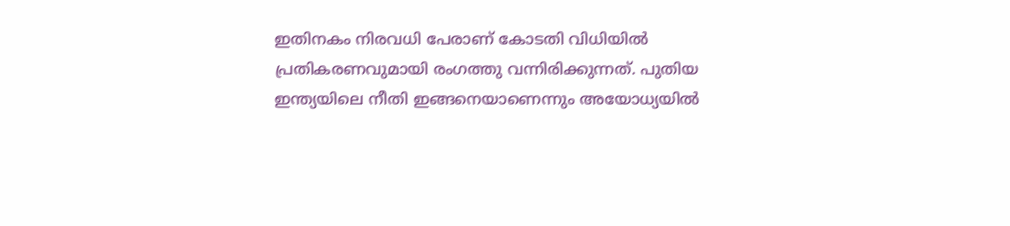ഇതിനകം നിരവധി പേരാണ് കോടതി വിധിയില്‍ പ്രതികരണവുമായി രംഗത്തു വന്നിരിക്കുന്നത്. പുതിയ ഇന്ത്യയിലെ നീതി ഇങ്ങനെയാണെന്നും അയോധ്യയില്‍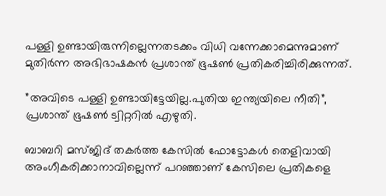പള്ളി ഉണ്ടായിരുന്നില്ലെന്നതടക്കം വിധി വന്നേക്കാമെന്നുമാണ് മുതിര്‍ന്ന അഭിഭാഷകന്‍ പ്രശാന്ത് ഭൂഷണ്‍ പ്രതികരിച്ചിരിക്കുന്നത്.

”അവിടെ പള്ളി ഉണ്ടായിട്ടേയില്ല.പുതിയ ഇന്ത്യയിലെ നീതി”, പ്രശാന്ത് ഭൂഷണ്‍ ട്വിറ്ററില്‍ എഴുതി.

ബാബറി മസ്ജിദ് തകര്‍ത്ത കേസില്‍ ഫോട്ടോകള്‍ തെളിവായി അംഗീകരിക്കാനാവില്ലെന്ന് പറഞ്ഞാണ് കേസിലെ പ്രതികളെ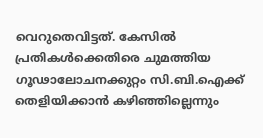വെറുതെവിട്ടത്. കേസില്‍ പ്രതികള്‍ക്കെതിരെ ചുമത്തിയ ഗൂഢാലോചനക്കുറ്റം സി.ബി.ഐക്ക് തെളിയിക്കാന്‍ കഴിഞ്ഞില്ലെന്നും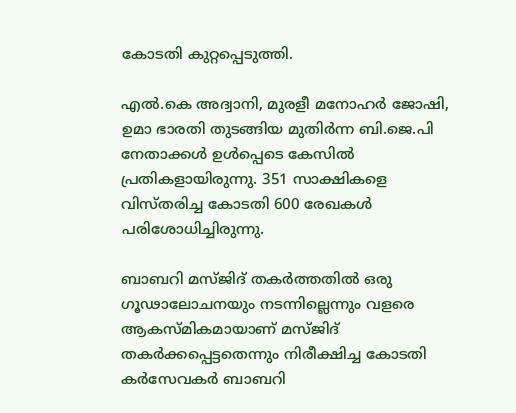കോടതി കുറ്റപ്പെടുത്തി.

എല്‍.കെ അദ്വാനി, മുരളീ മനോഹര്‍ ജോഷി, ഉമാ ഭാരതി തുടങ്ങിയ മുതിര്‍ന്ന ബി.ജെ.പി നേതാക്കള്‍ ഉള്‍പ്പെടെ കേസില്‍ പ്രതികളായിരുന്നു. 351 സാക്ഷികളെ വിസ്തരിച്ച കോടതി 600 രേഖകള്‍ പരിശോധിച്ചിരുന്നു.

ബാബറി മസ്ജിദ് തകര്‍ത്തതില്‍ ഒരു ഗൂഢാലോചനയും നടന്നില്ലെന്നും വളരെ ആകസ്മികമായാണ് മസ്ജിദ് തകര്‍ക്കപ്പെട്ടതെന്നും നിരീക്ഷിച്ച കോടതി കര്‍സേവകര്‍ ബാബറി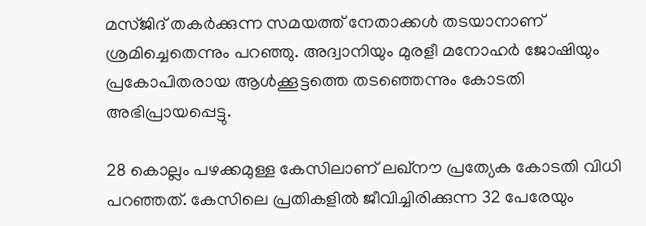മസ്ജിദ് തകര്‍ക്കുന്ന സമയത്ത് നേതാക്കള്‍ തടയാനാണ് ശ്രമിച്ചെതെന്നും പറഞ്ഞു. അദ്വാനിയും മുരളീ മനോഹര്‍ ജോഷിയും പ്രകോപിതരായ ആള്‍ക്കൂട്ടത്തെ തടഞ്ഞെന്നും കോടതി അഭിപ്രായപ്പെട്ടു.

28 കൊല്ലം പഴക്കമുള്ള കേസിലാണ് ലഖ്നൗ പ്രത്യേക കോടതി വിധി പറഞ്ഞത്. കേസിലെ പ്രതികളില്‍ ജീവിച്ചിരിക്കുന്ന 32 പേരേയും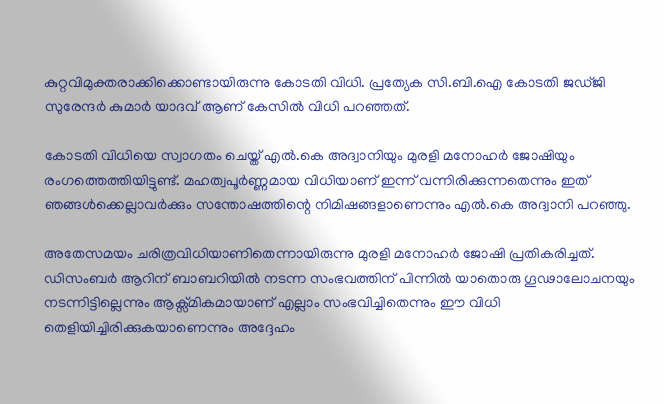കുറ്റവിമുക്തരാക്കിക്കൊണ്ടായിരുന്നു കോടതി വിധി. പ്രത്യേക സി.ബി.ഐ കോടതി ജഡ്ജി സുരേന്ദര്‍ കുമാര്‍ യാദവ് ആണ് കേസില്‍ വിധി പറഞ്ഞത്.

കോടതി വിധിയെ സ്വാഗതം ചെയ്ത് എല്‍.കെ അദ്വാനിയും മുരളി മനോഹര്‍ ജോഷിയും രംഗത്തെത്തിയിട്ടുണ്ട്. മഹത്വപൂര്‍ണ്ണമായ വിധിയാണ് ഇന്ന് വന്നിരിക്കുന്നതെന്നും ഇത് ഞങ്ങള്‍ക്കെല്ലാവര്‍ക്കും സന്തോഷത്തിന്റെ നിമിഷങ്ങളാണെന്നും എല്‍.കെ അദ്വാനി പറഞ്ഞു.

അതേസമയം ചരിത്രവിധിയാണിതെന്നായിരുന്നു മുരളി മനോഹര്‍ ജോഷി പ്രതികരിച്ചത്. ഡിസംബര്‍ ആറിന് ബാബറിയില്‍ നടന്ന സംഭവത്തിന് പിന്നില്‍ യാതൊരു ഗൂഢാലോചനയും നടന്നിട്ടില്ലെന്നും ആക്സ്മികമായാണ് എല്ലാം സംഭവിച്ചിതെന്നും ഈ വിധി തെളിയിച്ചിരിക്കുകയാണെന്നും അദ്ദേഹം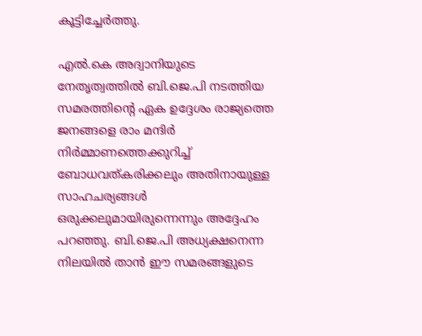കൂട്ടിച്ചേര്‍ത്തു.

എല്‍.കെ അദ്വാനിയുടെ നേതൃത്വത്തില്‍ ബി.ജെ.പി നടത്തിയ സമരത്തിന്റെ ഏക ഉദ്ദേശം രാജ്യത്തെ ജനങ്ങളെ രാം മന്ദിര്‍ നിര്‍മ്മാണത്തെക്കുറിച്ച് ബോധവത്കരിക്കലും അതിനായുള്ള സാഹചര്യങ്ങള്‍ ഒരുക്കലുമായിരുന്നെന്നും അദ്ദേഹം പറഞ്ഞു. ബി.ജെ.പി അധ്യക്ഷനെന്ന നിലയില്‍ താന്‍ ഈ സമരങ്ങളുടെ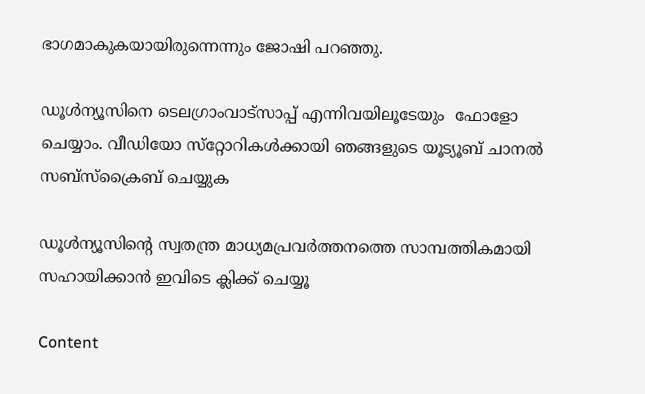ഭാഗമാകുകയായിരുന്നെന്നും ജോഷി പറഞ്ഞു.

ഡൂള്‍ന്യൂസിനെ ടെലഗ്രാംവാട്‌സാപ്പ് എന്നിവയിലൂടേയും  ഫോളോ ചെയ്യാം. വീഡിയോ സ്‌റ്റോറികള്‍ക്കായി ഞങ്ങളുടെ യൂട്യൂബ് ചാനല്‍ സബ്‌സ്‌ക്രൈബ് ചെയ്യുക

ഡൂള്‍ന്യൂസിന്റെ സ്വതന്ത്ര മാധ്യമപ്രവര്‍ത്തനത്തെ സാമ്പത്തികമായി സഹായിക്കാന്‍ ഇവിടെ ക്ലിക്ക് ചെയ്യൂ

Content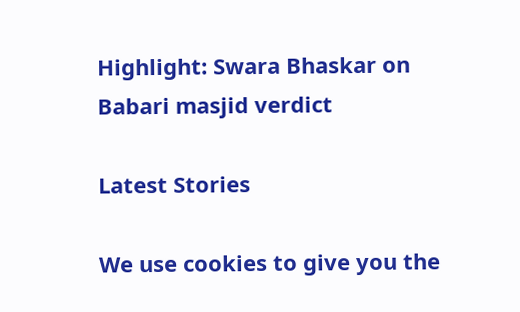Highlight: Swara Bhaskar on Babari masjid verdict

Latest Stories

We use cookies to give you the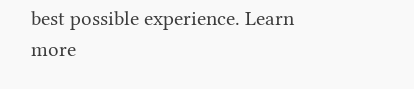best possible experience. Learn more